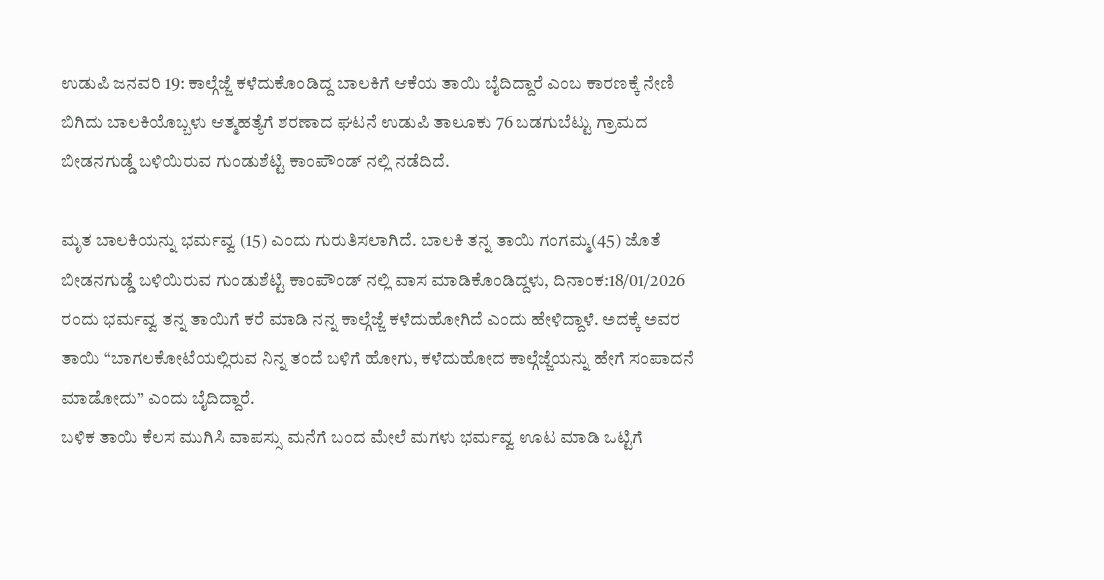ಉಡುಪಿ ಜನವರಿ 19: ಕಾಲ್ಗೆಜ್ಜೆ ಕಳೆದುಕೊಂಡಿದ್ದ ಬಾಲಕಿಗೆ ಆಕೆಯ ತಾಯಿ ಬೈದಿದ್ದಾರೆ ಎಂಬ ಕಾರಣಕ್ಕೆ ನೇಣಿ ಬಿಗಿದು ಬಾಲಕಿಯೊಬ್ಬಳು ಆತ್ಮಹತ್ಯೆಗೆ ಶರಣಾದ ಘಟನೆ ಉಡುಪಿ ತಾಲೂಕು 76 ಬಡಗುಬೆಟ್ಟು ಗ್ರಾಮದ ಬೀಡನಗುಡ್ಡೆ ಬಳಿಯಿರುವ ಗುಂಡುಶೆಟ್ಟಿ ಕಾಂಪೌಂಡ್ ನಲ್ಲಿ ನಡೆದಿದೆ.

ಮೃತ ಬಾಲಕಿಯನ್ನು ಭರ್ಮವ್ವ (15) ಎಂದು ಗುರುತಿಸಲಾಗಿದೆ. ಬಾಲಕಿ ತನ್ನ ತಾಯಿ ಗಂಗಮ್ಮ(45) ಜೊತೆ ಬೀಡನಗುಡ್ಡೆ ಬಳಿಯಿರುವ ಗುಂಡುಶೆಟ್ಟಿ ಕಾಂಪೌಂಡ್ ನಲ್ಲಿ ವಾಸ ಮಾಡಿಕೊಂಡಿದ್ದಳು, ದಿನಾಂಕ:18/01/2026 ರಂದು ಭರ್ಮವ್ವ ತನ್ನ ತಾಯಿಗೆ ಕರೆ ಮಾಡಿ ನನ್ನ ಕಾಲ್ಗೆಜ್ಜೆ ಕಳೆದುಹೋಗಿದೆ ಎಂದು ಹೇಳಿದ್ದಾಳೆ. ಅದಕ್ಕೆ ಅವರ ತಾಯಿ “ಬಾಗಲಕೋಟೆಯಲ್ಲಿರುವ ನಿನ್ನ ತಂದೆ ಬಳಿಗೆ ಹೋಗು, ಕಳೆದುಹೋದ ಕಾಲ್ಗೆಜ್ಜೆಯನ್ನು ಹೇಗೆ ಸಂಪಾದನೆ ಮಾಡೋದು” ಎಂದು ಬೈದಿದ್ದಾರೆ.
ಬಳಿಕ ತಾಯಿ ಕೆಲಸ ಮುಗಿಸಿ ವಾಪಸ್ಸು ಮನೆಗೆ ಬಂದ ಮೇಲೆ ಮಗಳು ಭರ್ಮವ್ವ ಊಟ ಮಾಡಿ ಒಟ್ಟಿಗೆ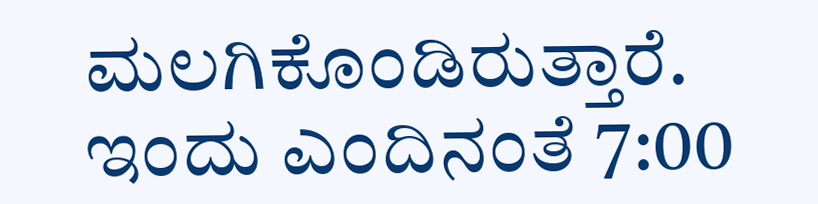ಮಲಗಿಕೊಂಡಿರುತ್ತಾರೆ. ಇಂದು ಎಂದಿನಂತೆ 7:00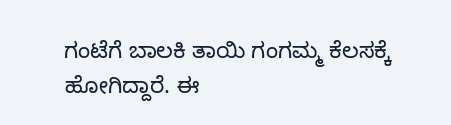ಗಂಟೆಗೆ ಬಾಲಕಿ ತಾಯಿ ಗಂಗಮ್ಮ ಕೆಲಸಕ್ಕೆ ಹೋಗಿದ್ದಾರೆ. ಈ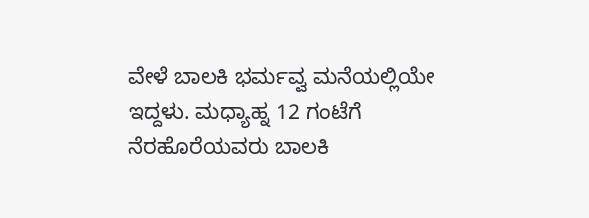ವೇಳೆ ಬಾಲಕಿ ಭರ್ಮವ್ವ ಮನೆಯಲ್ಲಿಯೇ ಇದ್ದಳು. ಮಧ್ಯಾಹ್ನ 12 ಗಂಟೆಗೆ ನೆರಹೊರೆಯವರು ಬಾಲಕಿ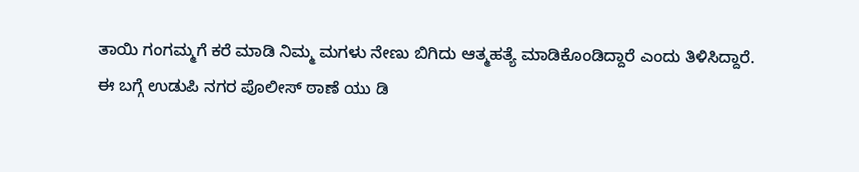ತಾಯಿ ಗಂಗಮ್ಮಗೆ ಕರೆ ಮಾಡಿ ನಿಮ್ಮ ಮಗಳು ನೇಣು ಬಿಗಿದು ಆತ್ಮಹತ್ಯೆ ಮಾಡಿಕೊಂಡಿದ್ದಾರೆ ಎಂದು ತಿಳಿಸಿದ್ದಾರೆ.
ಈ ಬಗ್ಗೆ ಉಡುಪಿ ನಗರ ಪೊಲೀಸ್ ಠಾಣೆ ಯು ಡಿ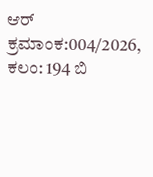ಆರ್ ಕ್ರಮಾಂಕ:004/2026, ಕಲಂ: 194 ಬಿ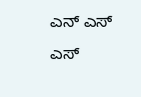ಎನ್ ಎಸ್ ಎಸ್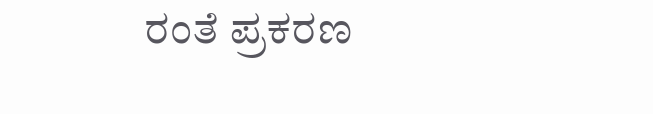ರಂತೆ ಪ್ರಕರಣ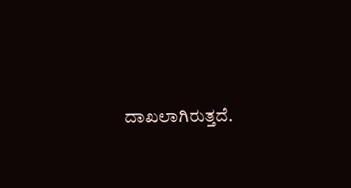ದಾಖಲಾಗಿರುತ್ತದೆ.